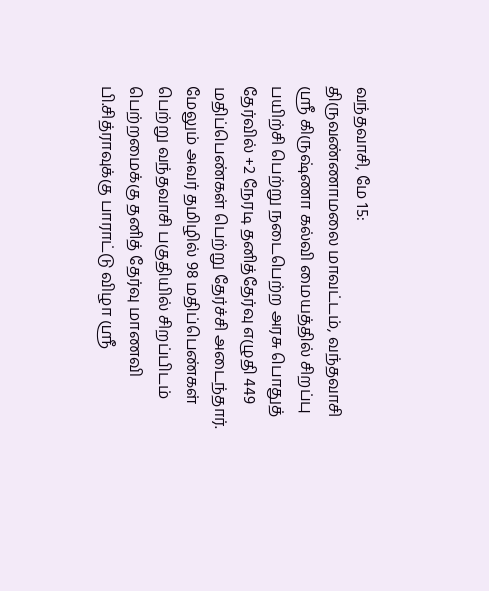வந்தவாசி, மே 15:
திருவண்ணாமலை மாவட்டம், வந்தவாசி ஸ்ரீ கிருஷ்ணா கல்வி மையத்தில் சிறப்பு பயிற்சி பெற்று நடைபெற்ற அரசு பொதுத் தேர்வில் +2 நேரடி தனித்தேர்வு எழுதி 449 மதிப்பெண்கள் பெற்று தேர்ச்சி அடைந்தார். மேலும் அவர் தமிழில் 98 மதிப்பெண்கள் பெற்று வந்தவாசி பகுதியில் சிறப்பிடம் பெற்றமைக்கு தனித் தேர்வு மாணவி பி.சித்ராவுக்கு பாராட்டு விழா ஸ்ரீ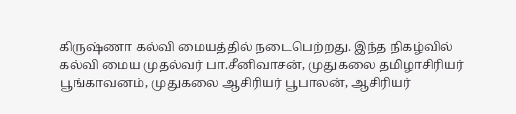கிருஷ்ணா கல்வி மையத்தில் நடைபெற்றது. இந்த நிகழ்வில் கல்வி மைய முதல்வர் பா.சீனிவாசன், முதுகலை தமிழாசிரியர் பூங்காவனம், முதுகலை ஆசிரியர் பூபாலன், ஆசிரியர்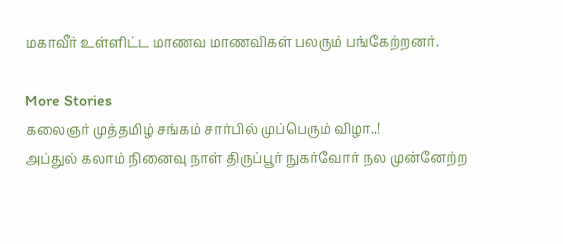மகாவீர் உள்ளிட்ட மாணவ மாணவிகள் பலரும் பங்கேற்றனர்.

More Stories
கலைஞர் முத்தமிழ் சங்கம் சார்பில் முப்பெரும் விழா..!
அப்துல் கலாம் நினைவு நாள் திருப்பூர் நுகர்வோர் நல முன்னேற்ற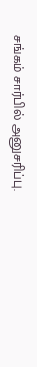சங்கம் சார்பில் அனுசரிப்பு.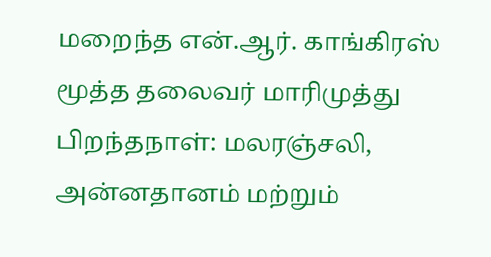மறைந்த என்.ஆர். காங்கிரஸ் மூத்த தலைவர் மாரிமுத்து பிறந்தநாள்: மலரஞ்சலி, அன்னதானம் மற்றும்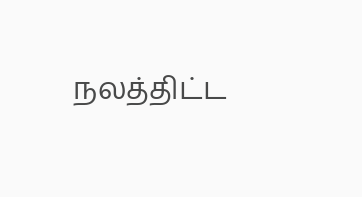நலத்திட்ட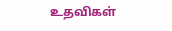உதவிகள்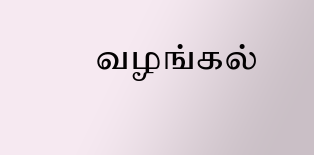வழங்கல்